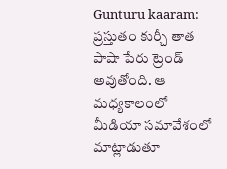Gunturu kaaram: ప్రస్తుతం కుర్చీ తాత పాషా పేరు ట్రెండ్ అవుతోంది. ఆ మధ్యకాలంలో మీడియా సమావేశంలో మాట్లాడుతూ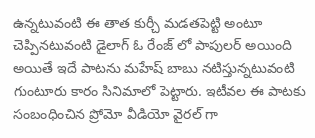ఉన్నటువంటి ఈ తాత కుర్చీ మడతపెట్టి అంటూ చెప్పినటువంటి డైలాగ్ ఓ రేంజ్ లో పాపులర్ అయింది అయితే ఇదే పాటను మహేష్ బాబు నటిస్తున్నటువంటి గుంటూరు కారం సినిమాలో పెట్టారు. ఇటీవల ఈ పాటకు సంబంధించిన ప్రోమో వీడియో వైరల్ గా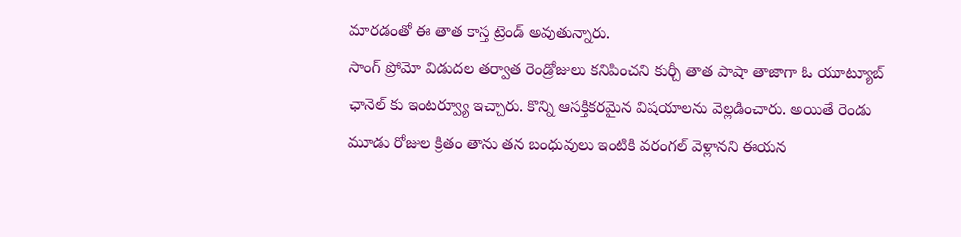మారడంతో ఈ తాత కాస్త ట్రెండ్ అవుతున్నారు.
సాంగ్ ప్రోమో విడుదల తర్వాత రెండ్రోజులు కనిపించని కుర్చీ తాత పాషా తాజాగా ఓ యూట్యూబ్ ఛానెల్ కు ఇంటర్వ్యూ ఇచ్చారు. కొన్ని ఆసక్తికరమైన విషయాలను వెల్లడించారు. అయితే రెండు మూడు రోజుల క్రితం తాను తన బంధువులు ఇంటికి వరంగల్ వెళ్లానని ఈయన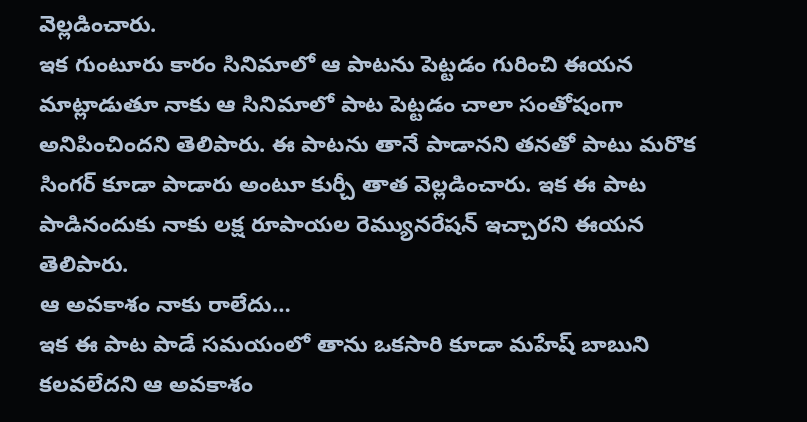వెల్లడించారు.
ఇక గుంటూరు కారం సినిమాలో ఆ పాటను పెట్టడం గురించి ఈయన మాట్లాడుతూ నాకు ఆ సినిమాలో పాట పెట్టడం చాలా సంతోషంగా అనిపించిందని తెలిపారు. ఈ పాటను తానే పాడానని తనతో పాటు మరొక సింగర్ కూడా పాడారు అంటూ కుర్చీ తాత వెల్లడించారు. ఇక ఈ పాట పాడినందుకు నాకు లక్ష రూపాయల రెమ్యునరేషన్ ఇచ్చారని ఈయన తెలిపారు.
ఆ అవకాశం నాకు రాలేదు…
ఇక ఈ పాట పాడే సమయంలో తాను ఒకసారి కూడా మహేష్ బాబుని కలవలేదని ఆ అవకాశం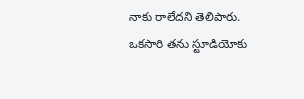నాకు రాలేదని తెలిపారు. ఒకసారి తను స్టూడియోకు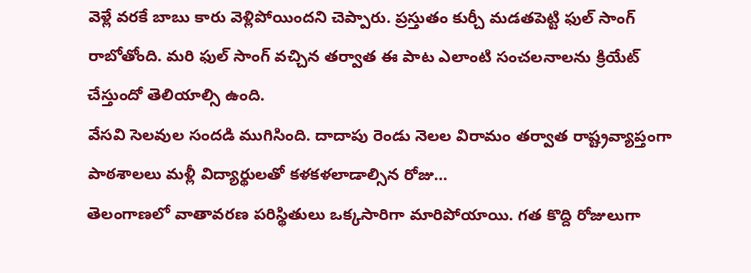వెళ్లే వరకే బాబు కారు వెళ్లిపోయిందని చెప్పారు. ప్రస్తుతం కుర్చీ మడతపెట్టి ఫుల్ సాంగ్ రాబోతోంది. మరి ఫుల్ సాంగ్ వచ్చిన తర్వాత ఈ పాట ఎలాంటి సంచలనాలను క్రియేట్ చేస్తుందో తెలియాల్సి ఉంది.
వేసవి సెలవుల సందడి ముగిసింది. దాదాపు రెండు నెలల విరామం తర్వాత రాష్ట్రవ్యాప్తంగా పాఠశాలలు మళ్లీ విద్యార్థులతో కళకళలాడాల్సిన రోజు…
తెలంగాణలో వాతావరణ పరిస్థితులు ఒక్కసారిగా మారిపోయాయి. గత కొద్ది రోజులుగా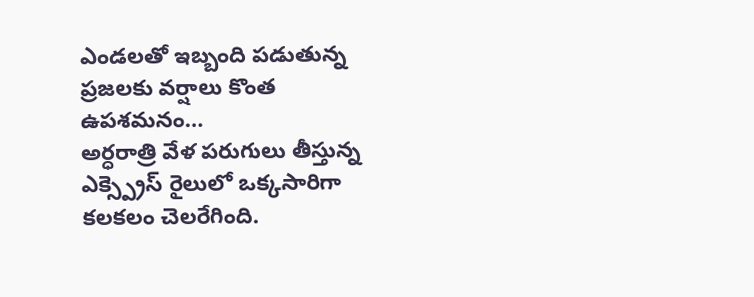ఎండలతో ఇబ్బంది పడుతున్న ప్రజలకు వర్షాలు కొంత ఉపశమనం…
అర్ధరాత్రి వేళ పరుగులు తీస్తున్న ఎక్స్ప్రెస్ రైలులో ఒక్కసారిగా కలకలం చెలరేగింది.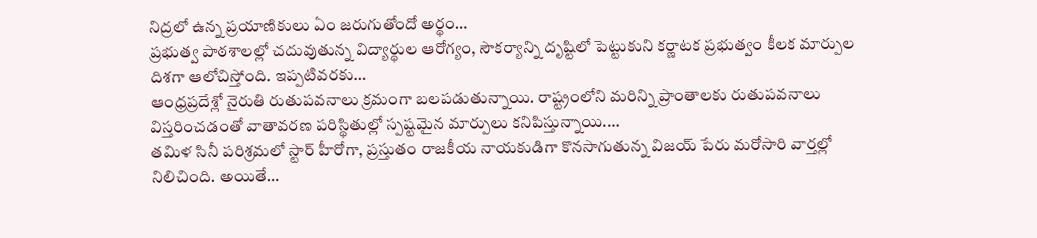నిద్రలో ఉన్న ప్రయాణికులు ఏం జరుగుతోందో అర్థం…
ప్రభుత్వ పాఠశాలల్లో చదువుతున్న విద్యార్థుల ఆరోగ్యం, సౌకర్యాన్ని దృష్టిలో పెట్టుకుని కర్ణాటక ప్రభుత్వం కీలక మార్పుల దిశగా ఆలోచిస్తోంది. ఇప్పటివరకు…
ఆంధ్రప్రదేశ్లో నైరుతి రుతుపవనాలు క్రమంగా బలపడుతున్నాయి. రాష్ట్రంలోని మరిన్ని ప్రాంతాలకు రుతుపవనాలు విస్తరించడంతో వాతావరణ పరిస్థితుల్లో స్పష్టమైన మార్పులు కనిపిస్తున్నాయి.…
తమిళ సినీ పరిశ్రమలో స్టార్ హీరోగా, ప్రస్తుతం రాజకీయ నాయకుడిగా కొనసాగుతున్న విజయ్ పేరు మరోసారి వార్తల్లో నిలిచింది. అయితే…